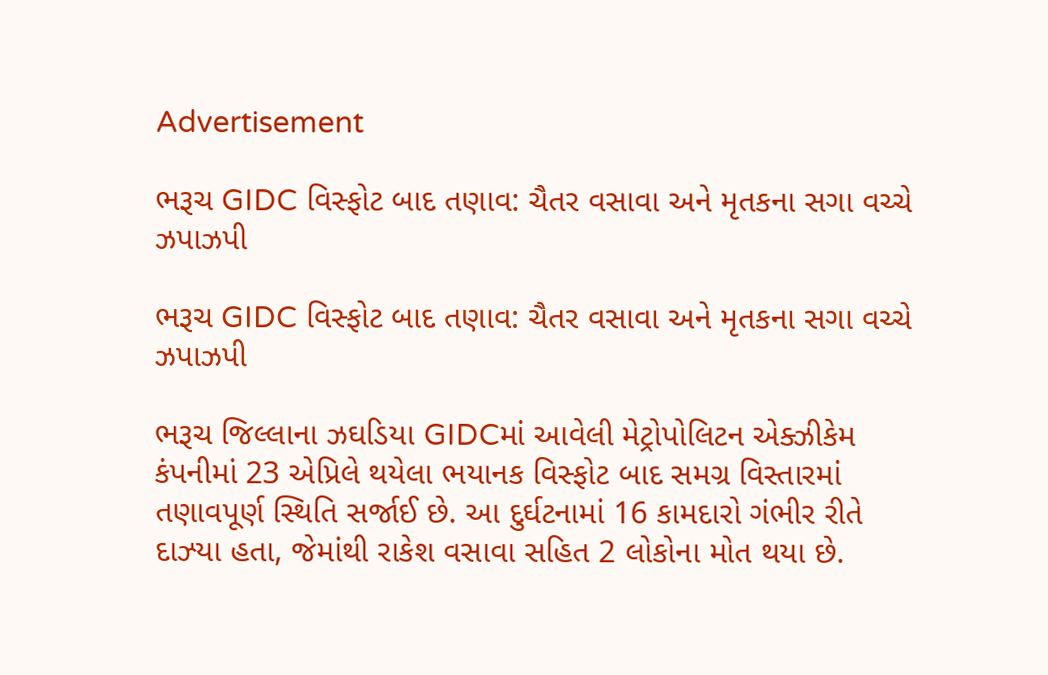Advertisement

ભરૂચ GIDC વિસ્ફોટ બાદ તણાવ: ચૈતર વસાવા અને મૃતકના સગા વચ્ચે ઝપાઝપી

ભરૂચ GIDC વિસ્ફોટ બાદ તણાવ: ચૈતર વસાવા અને મૃતકના સગા વચ્ચે ઝપાઝપી

ભરૂચ જિલ્લાના ઝઘડિયા GIDCમાં આવેલી મેટ્રોપોલિટન એક્ઝીકેમ કંપનીમાં 23 એપ્રિલે થયેલા ભયાનક વિસ્ફોટ બાદ સમગ્ર વિસ્તારમાં તણાવપૂર્ણ સ્થિતિ સર્જાઈ છે. આ દુર્ઘટનામાં 16 કામદારો ગંભીર રીતે દાઝ્યા હતા, જેમાંથી રાકેશ વસાવા સહિત 2 લોકોના મોત થયા છે.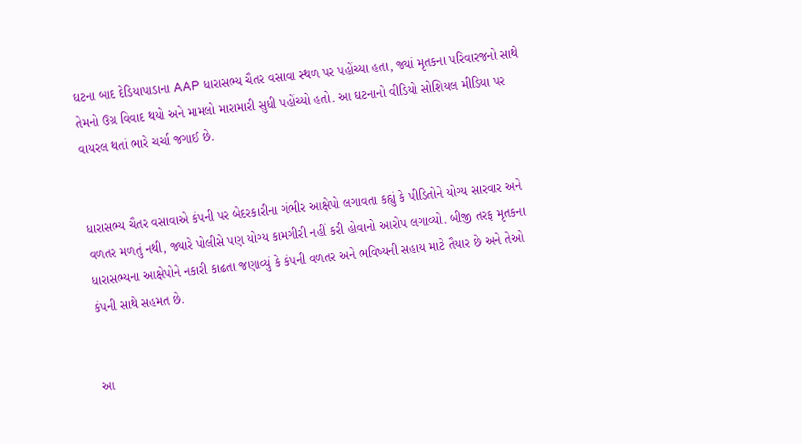ઘટના બાદ દેડિયાપાડાના AAP ધારાસભ્ય ચૈતર વસાવા સ્થળ પર પહોંચ્યા હતા, જ્યાં મૃતકના પરિવારજનો સાથે તેમનો ઉગ્ર વિવાદ થયો અને મામલો મારામારી સુધી પહોંચ્યો હતો. આ ઘટનાનો વીડિયો સોશિયલ મીડિયા પર વાયરલ થતાં ભારે ચર્ચા જગાઈ છે.


ધારાસભ્ય ચૈતર વસાવાએ કંપની પર બેદરકારીના ગંભીર આક્ષેપો લગાવતા કહ્યું કે પીડિતોને યોગ્ય સારવાર અને વળતર મળતું નથી, જ્યારે પોલીસે પણ યોગ્ય કામગીરી નહીં કરી હોવાનો આરોપ લગાવ્યો. બીજી તરફ મૃતકના ધારાસભ્યના આક્ષેપોને નકારી કાઢતા જણાવ્યું કે કંપની વળતર અને ભવિષ્યની સહાય માટે તૈયાર છે અને તેઓ કંપની સાથે સહમત છે.


આ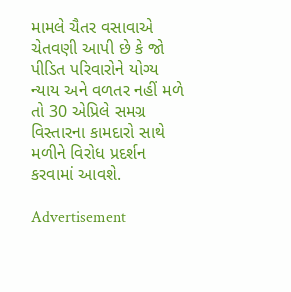મામલે ચૈતર વસાવાએ ચેતવણી આપી છે કે જો પીડિત પરિવારોને યોગ્ય ન્યાય અને વળતર નહીં મળે તો 30 એપ્રિલે સમગ્ર વિસ્તારના કામદારો સાથે મળીને વિરોધ પ્રદર્શન કરવામાં આવશે.

Advertisement